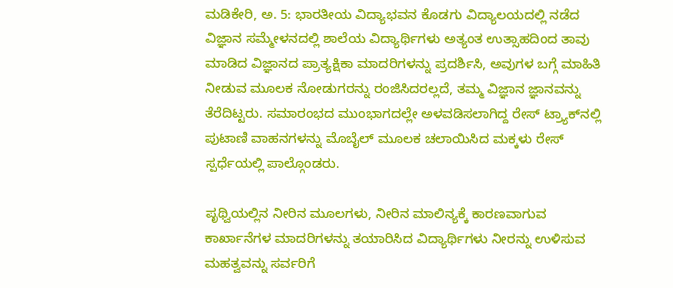ಮಡಿಕೇರಿ, ಅ. 5: ಭಾರತೀಯ ವಿದ್ಯಾಭವನ ಕೊಡಗು ವಿದ್ಯಾಲಯದಲ್ಲಿ ನಡೆದ ವಿಜ್ಞಾನ ಸಮ್ಮೇಳನದಲ್ಲಿ ಶಾಲೆಯ ವಿದ್ಯಾರ್ಥಿಗಳು ಅತ್ಯಂತ ಉತ್ಸಾಹದಿಂದ ತಾವು ಮಾಡಿದ ವಿಜ್ಞಾನದ ಪ್ರಾತ್ಯಕ್ಷಿಕಾ ಮಾದರಿಗಳನ್ನು ಪ್ರದರ್ಶಿಸಿ, ಅವುಗಳ ಬಗ್ಗೆ ಮಾಹಿತಿ ನೀಡುವ ಮೂಲಕ ನೋಡುಗರನ್ನು ರಂಜಿಸಿದರಲ್ಲದೆ, ತಮ್ಮ ವಿಜ್ಞಾನ ಜ್ಞಾನವನ್ನು ತೆರೆದಿಟ್ಟರು. ಸಮಾರಂಭದ ಮುಂಭಾಗದಲ್ಲೇ ಅಳವಡಿಸಲಾಗಿದ್ದ ರೇಸ್ ಟ್ರ್ಯಾಕ್‍ನಲ್ಲಿ ಪುಟಾಣಿ ವಾಹನಗಳನ್ನು ಮೊಬೈಲ್ ಮೂಲಕ ಚಲಾಯಿಸಿದ ಮಕ್ಕಳು ರೇಸ್ ಸ್ಪರ್ಧೆಯಲ್ಲಿ ಪಾಲ್ಗೊಂಡರು.

ಪೃಥ್ವಿಯಲ್ಲಿನ ನೀರಿನ ಮೂಲಗಳು, ನೀರಿನ ಮಾಲಿನ್ಯಕ್ಕೆ ಕಾರಣವಾಗುವ ಕಾರ್ಖಾನೆಗಳ ಮಾದರಿಗಳನ್ನು ತಯಾರಿಸಿದ ವಿದ್ಯಾರ್ಥಿಗಳು ನೀರನ್ನು ಉಳಿಸುವ ಮಹತ್ವವನ್ನು ಸರ್ವರಿಗೆ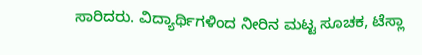ಸಾರಿದರು. ವಿದ್ಯಾರ್ಥಿಗಳಿಂದ ನೀರಿನ ಮಟ್ಟ ಸೂಚಕ, ಟೆಸ್ಲಾ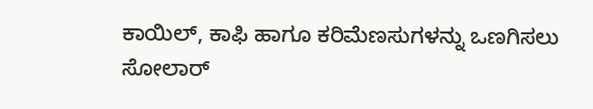ಕಾಯಿಲ್, ಕಾಫಿ ಹಾಗೂ ಕರಿಮೆಣಸುಗಳನ್ನು ಒಣಗಿಸಲು ಸೋಲಾರ್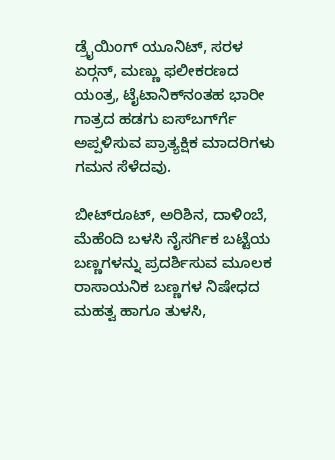ಡ್ರೈಯಿಂಗ್ ಯೂನಿಟ್, ಸರಳ ಏರ್‍ಗನ್, ಮಣ್ಣು ಫಲೀಕರಣದ ಯಂತ್ರ, ಟೈಟಾನಿಕ್‍ನಂತಹ ಭಾರೀ ಗಾತ್ರದ ಹಡಗು ಐಸ್‍ಬರ್ಗ್‍ಗೆ ಅಪ್ಪಳಿಸುವ ಪ್ರಾತ್ಯಕ್ಷಿಕ ಮಾದರಿಗಳು ಗಮನ ಸೆಳೆದವು.

ಬೀಟ್‍ರೂಟ್, ಅರಿಶಿನ, ದಾಳಿಂಬೆ, ಮೆಹೆಂದಿ ಬಳಸಿ ನೈಸರ್ಗಿಕ ಬಟ್ಟೆಯ ಬಣ್ಣಗಳನ್ನು ಪ್ರದರ್ಶಿಸುವ ಮೂಲಕ ರಾಸಾಯನಿಕ ಬಣ್ಣಗಳ ನಿಷೇಧದ ಮಹತ್ವ ಹಾಗೂ ತುಳಸಿ,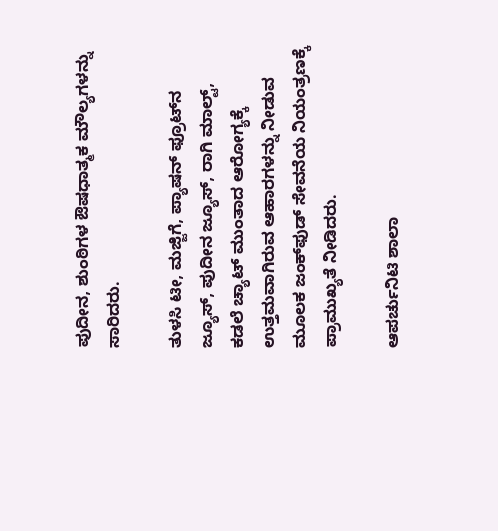ಪುದೀನ, ಶುಂಠಿಗಳ ಔಷಧಾತ್ಮಕ ಮೌಲ್ಯಗಳನ್ನು ಸಾರಿದರು.

ತುಳಸಿ ಟೀ, ಮಜ್ಜಿಗೆ, ಪ್ಯಾಷನ್ ಫ್ರೂಟ್‍ನ ಜ್ಯೂಸ್, ಪುದೀನ ಜ್ಯೂಸ್, ರಾಗಿ ಮಾಲ್ಟ್, ಕಡಲೆ ಚ್ಯಾಟ್ ಮುಂತಾದ ಆರೋಗ್ಯಕ್ಕೆ ಉತ್ತಮವಾಗಿರುವ ಆಹಾರಗಳನ್ನು ನೀಡುವ ಮೂಲಕ ಜಂಕ್‍ಫುಡ್ ಸೇವನೆಯ ನಿಯಂತ್ರಣಕ್ಕೆ ಪ್ರಾಮುಖ್ಯತೆ ನೀಡಿದರು.

ಆಪರ್ಚುನಿಟಿ ಶಾಲಾ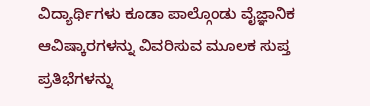ವಿದ್ಯಾರ್ಥಿಗಳು ಕೂಡಾ ಪಾಲ್ಗೊಂಡು ವೈಜ್ಞಾನಿಕ ಆವಿಷ್ಕಾರಗಳನ್ನು ವಿವರಿಸುವ ಮೂಲಕ ಸುಪ್ತ ಪ್ರತಿಭೆಗಳನ್ನು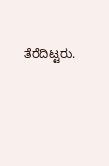ತೆರೆದಿಟ್ಟರು.